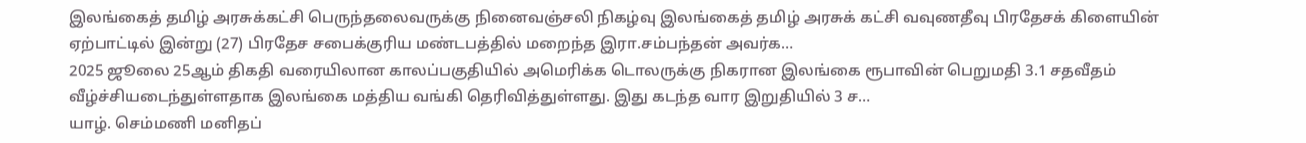இலங்கைத் தமிழ் அரசுக்கட்சி பெருந்தலைவருக்கு நினைவஞ்சலி நிகழ்வு இலங்கைத் தமிழ் அரசுக் கட்சி வவுணதீவு பிரதேசக் கிளையின் ஏற்பாட்டில் இன்று (27) பிரதேச சபைக்குரிய மண்டபத்தில் மறைந்த இரா.சம்பந்தன் அவர்க…
2025 ஜூலை 25ஆம் திகதி வரையிலான காலப்பகுதியில் அமெரிக்க டொலருக்கு நிகரான இலங்கை ரூபாவின் பெறுமதி 3.1 சதவீதம் வீழ்ச்சியடைந்துள்ளதாக இலங்கை மத்திய வங்கி தெரிவித்துள்ளது. இது கடந்த வார இறுதியில் 3 ச…
யாழ். செம்மணி மனிதப்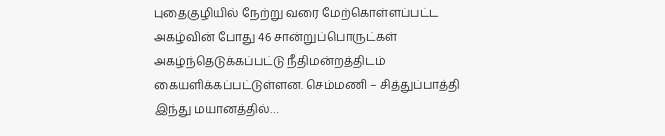புதைகுழியில் நேற்று வரை மேற்கொள்ளப்பட்ட அகழ்வின் போது 46 சான்றுப்பொருட்கள் அகழ்ந்தெடுக்கப்பட்டு நீதிமன்றத்திடம் கையளிக்கப்பட்டுள்ளன. செம்மணி – சித்துப்பாத்தி இந்து மயானத்தில்…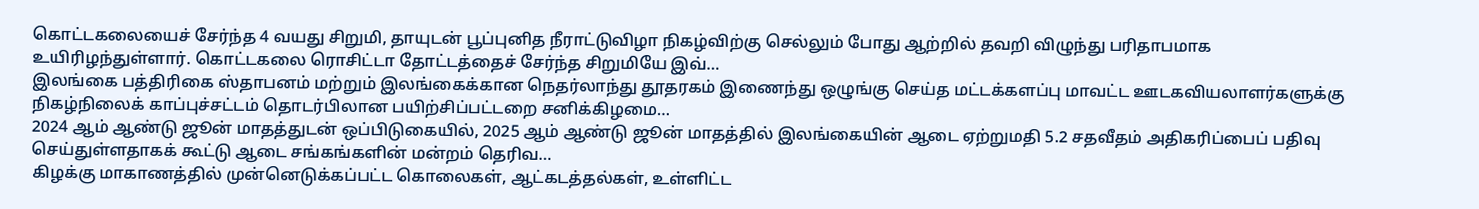கொட்டகலையைச் சேர்ந்த 4 வயது சிறுமி, தாயுடன் பூப்புனித நீராட்டுவிழா நிகழ்விற்கு செல்லும் போது ஆற்றில் தவறி விழுந்து பரிதாபமாக உயிரிழந்துள்ளார். கொட்டகலை ரொசிட்டா தோட்டத்தைச் சேர்ந்த சிறுமியே இவ்…
இலங்கை பத்திரிகை ஸ்தாபனம் மற்றும் இலங்கைக்கான நெதர்லாந்து தூதரகம் இணைந்து ஒழுங்கு செய்த மட்டக்களப்பு மாவட்ட ஊடகவியலாளர்களுக்கு நிகழ்நிலைக் காப்புச்சட்டம் தொடர்பிலான பயிற்சிப்பட்டறை சனிக்கிழமை…
2024 ஆம் ஆண்டு ஜூன் மாதத்துடன் ஒப்பிடுகையில், 2025 ஆம் ஆண்டு ஜூன் மாதத்தில் இலங்கையின் ஆடை ஏற்றுமதி 5.2 சதவீதம் அதிகரிப்பைப் பதிவு செய்துள்ளதாகக் கூட்டு ஆடை சங்கங்களின் மன்றம் தெரிவ…
கிழக்கு மாகாணத்தில் முன்னெடுக்கப்பட்ட கொலைகள், ஆட்கடத்தல்கள், உள்ளிட்ட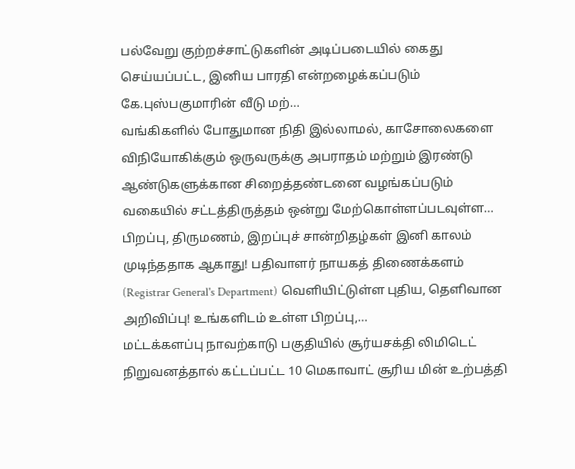பல்வேறு குற்றச்சாட்டுகளின் அடிப்படையில் கைது செய்யப்பட்ட, இனிய பாரதி என்றழைக்கப்படும் கே.புஸ்பகுமாரின் வீடு மற்…
வங்கிகளில் போதுமான நிதி இல்லாமல், காசோலைகளை விநியோகிக்கும் ஒருவருக்கு அபராதம் மற்றும் இரண்டு ஆண்டுகளுக்கான சிறைத்தண்டனை வழங்கப்படும் வகையில் சட்டத்திருத்தம் ஒன்று மேற்கொள்ளப்படவுள்ள…
பிறப்பு, திருமணம், இறப்புச் சான்றிதழ்கள் இனி காலம் முடிந்ததாக ஆகாது! பதிவாளர் நாயகத் திணைக்களம் (Registrar General's Department) வெளியிட்டுள்ள புதிய, தெளிவான அறிவிப்பு! உங்களிடம் உள்ள பிறப்பு,…
மட்டக்களப்பு நாவற்காடு பகுதியில் சூர்யசக்தி லிமிடெட் நிறுவனத்தால் கட்டப்பட்ட 10 மெகாவாட் சூரிய மின் உற்பத்தி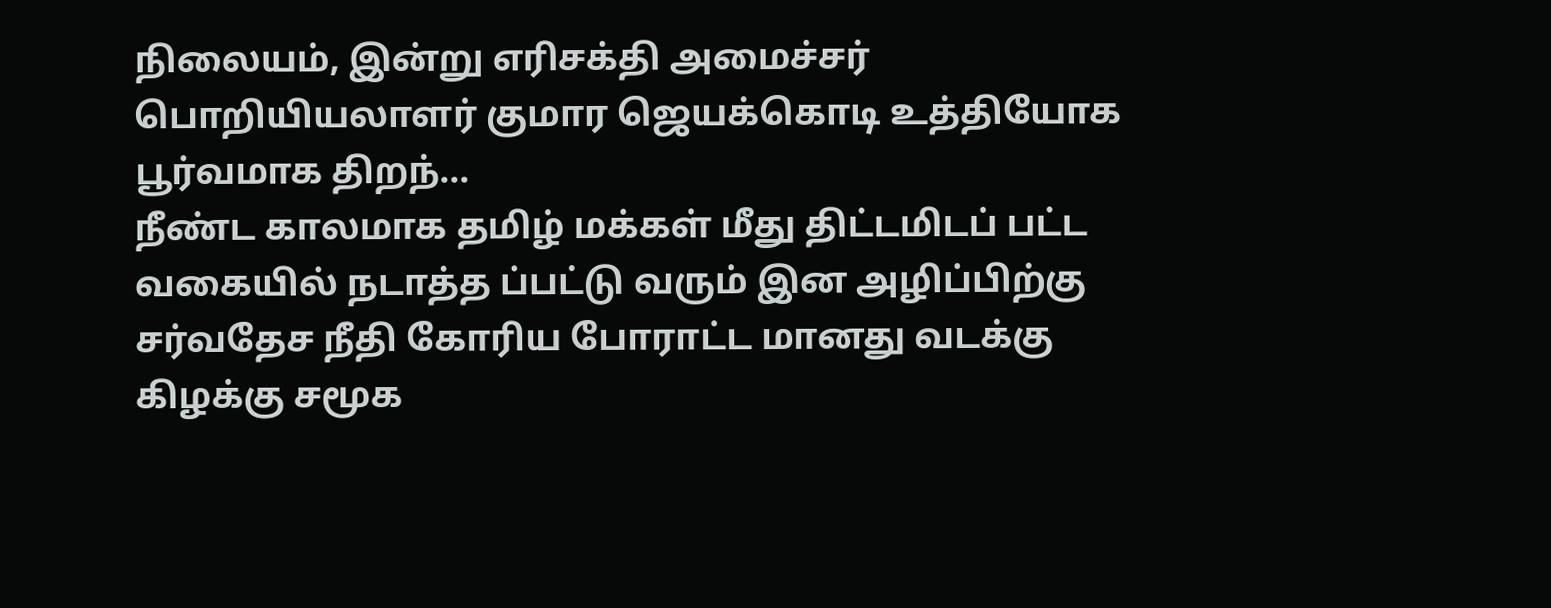நிலையம், இன்று எரிசக்தி அமைச்சர் பொறியியலாளர் குமார ஜெயக்கொடி உத்தியோக பூர்வமாக திறந்…
நீண்ட காலமாக தமிழ் மக்கள் மீது திட்டமிடப் பட்ட வகையில் நடாத்த ப்பட்டு வரும் இன அழிப்பிற்கு சர்வதேச நீதி கோரிய போராட்ட மானது வடக்கு கிழக்கு சமூக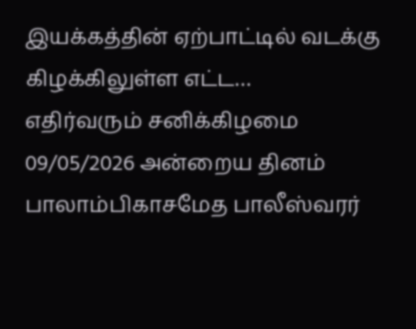இயக்கத்தின் ஏற்பாட்டில் வடக்கு கிழக்கிலுள்ள எட்ட…
எதிர்வரும் சனிக்கிழமை 09/05/2026 அன்றைய தினம் பாலாம்பிகாசமேத பாலீஸ்வரர்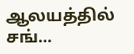ஆலயத்தில் சங்…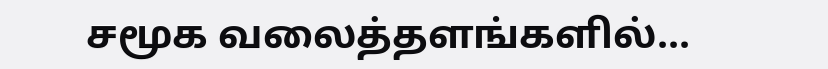சமூக வலைத்தளங்களில்...